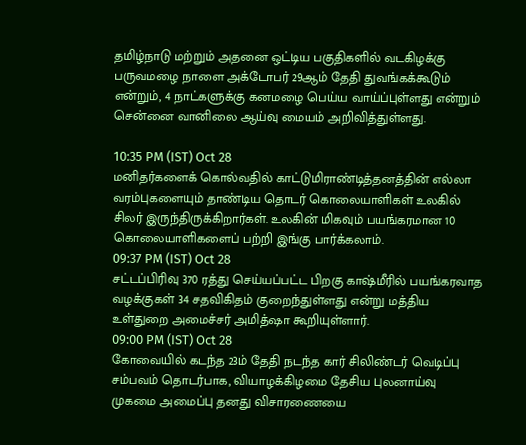தமிழ்நாடு மற்றும் அதனை ஒட்டிய பகுதிகளில் வடகிழக்கு பருவமழை நாளை அக்டோபர் 29ஆம் தேதி துவங்கக்கூடும் என்றும், 4 நாட்களுக்கு கனமழை பெய்ய வாய்ப்புள்ளது என்றும் சென்னை வானிலை ஆய்வு மையம் அறிவித்துள்ளது.

10:35 PM (IST) Oct 28
மனிதர்களைக் கொல்வதில் காட்டுமிராண்டித்தனத்தின் எல்லா வரம்புகளையும் தாண்டிய தொடர் கொலையாளிகள் உலகில் சிலர் இருந்திருக்கிறார்கள். உலகின் மிகவும் பயங்கரமான 10 கொலையாளிகளைப் பற்றி இங்கு பார்க்கலாம்.
09:37 PM (IST) Oct 28
சட்டப்பிரிவு 370 ரத்து செய்யப்பட்ட பிறகு காஷ்மீரில் பயங்கரவாத வழக்குகள் 34 சதவிகிதம் குறைந்துள்ளது என்று மத்திய உள்துறை அமைச்சர் அமித்ஷா கூறியுள்ளார்.
09:00 PM (IST) Oct 28
கோவையில் கடந்த 23ம் தேதி நடந்த கார் சிலிண்டர் வெடிப்பு சம்பவம் தொடர்பாக, வியாழக்கிழமை தேசிய புலனாய்வு முகமை அமைப்பு தனது விசாரணையை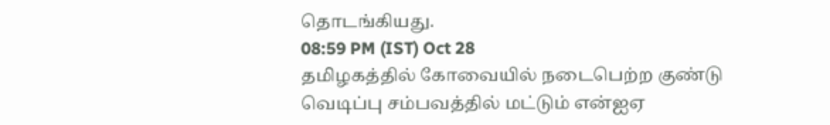தொடங்கியது.
08:59 PM (IST) Oct 28
தமிழகத்தில் கோவையில் நடைபெற்ற குண்டு வெடிப்பு சம்பவத்தில் மட்டும் என்ஐஏ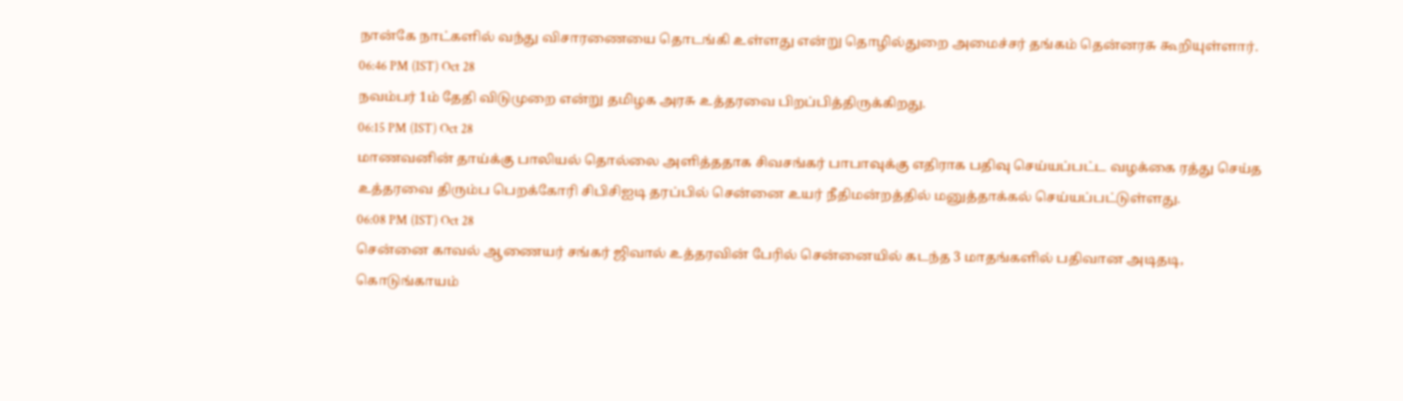நான்கே நாட்களில் வந்து விசாரணையை தொடங்கி உள்ளது என்று தொழில்துறை அமைச்சர் தங்கம் தென்னரசு கூறியுள்ளார்.
06:46 PM (IST) Oct 28
நவம்பர் 1ம் தேதி விடுமுறை என்று தமிழக அரசு உத்தரவை பிறப்பித்திருக்கிறது.
06:15 PM (IST) Oct 28
மாணவனின் தாய்க்கு பாலியல் தொல்லை அளித்ததாக சிவசங்கர் பாபாவுக்கு எதிராக பதிவு செய்யப்பட்ட வழக்கை ரத்து செய்த உத்தரவை திரும்ப பெறக்கோரி சிபிசிஐடி தரப்பில் சென்னை உயர் நீதிமன்றத்தில் மனுத்தாக்கல் செய்யப்பட்டுள்ளது.
06:08 PM (IST) Oct 28
சென்னை காவல் ஆணையர் சங்கர் ஜிவால் உத்தரவின் பேரில் சென்னையில் கடந்த 3 மாதங்களில் பதிவான அடிதடி, கொடுங்காயம்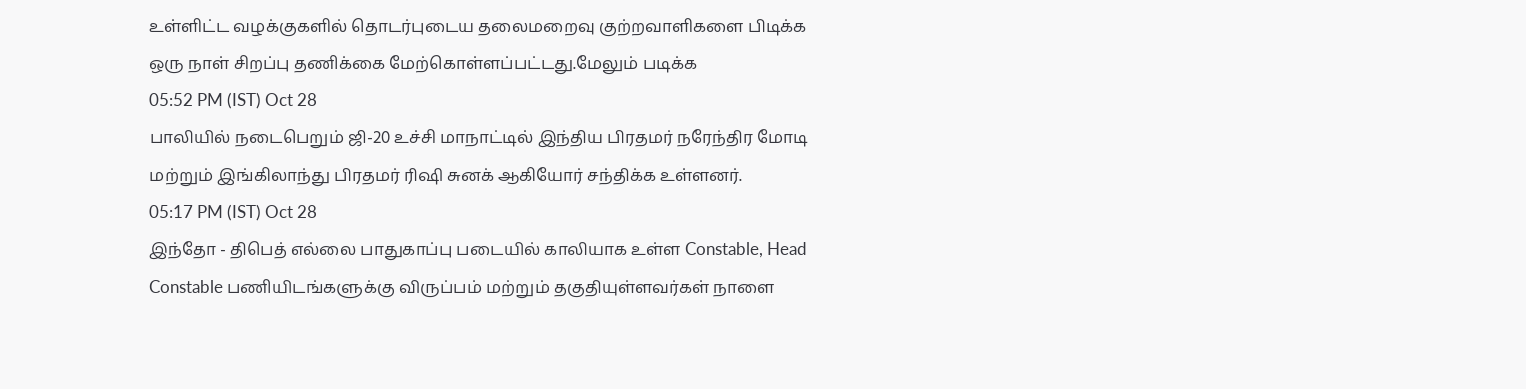உள்ளிட்ட வழக்குகளில் தொடர்புடைய தலைமறைவு குற்றவாளிகளை பிடிக்க ஒரு நாள் சிறப்பு தணிக்கை மேற்கொள்ளப்பட்டது.மேலும் படிக்க
05:52 PM (IST) Oct 28
பாலியில் நடைபெறும் ஜி-20 உச்சி மாநாட்டில் இந்திய பிரதமர் நரேந்திர மோடி மற்றும் இங்கிலாந்து பிரதமர் ரிஷி சுனக் ஆகியோர் சந்திக்க உள்ளனர்.
05:17 PM (IST) Oct 28
இந்தோ - திபெத் எல்லை பாதுகாப்பு படையில் காலியாக உள்ள Constable, Head Constable பணியிடங்களுக்கு விருப்பம் மற்றும் தகுதியுள்ளவர்கள் நாளை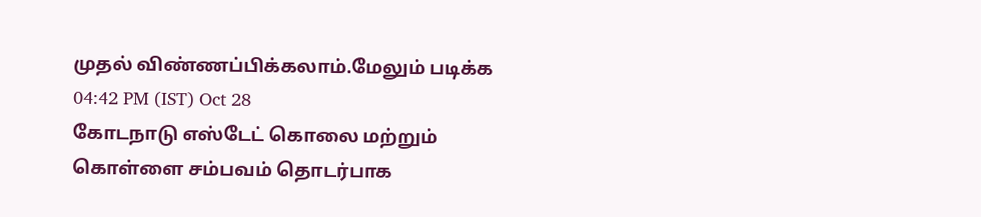முதல் விண்ணப்பிக்கலாம்.மேலும் படிக்க
04:42 PM (IST) Oct 28
கோடநாடு எஸ்டேட் கொலை மற்றும் கொள்ளை சம்பவம் தொடர்பாக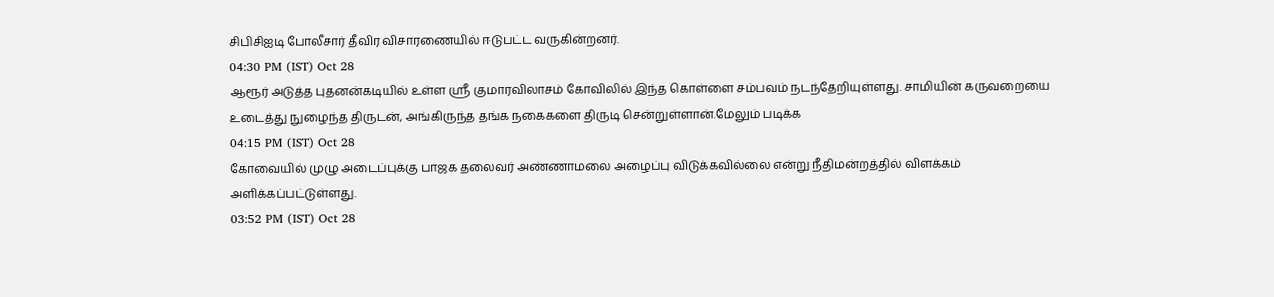சிபிசிஐடி போலீசார் தீவிர விசாரணையில் ஈடுபட்ட வருகின்றனர்.
04:30 PM (IST) Oct 28
ஆரூர் அடுத்த புதனன்கடியில் உள்ள ஸ்ரீ குமாரவிலாசம் கோவிலில் இந்த கொள்ளை சம்பவம் நடந்தேறியுள்ளது. சாமியின் கருவறையை உடைத்து நுழைந்த திருடன், அங்கிருந்த தங்க நகைகளை திருடி சென்றுள்ளான்.மேலும் படிக்க
04:15 PM (IST) Oct 28
கோவையில் முழு அடைப்புக்கு பாஜக தலைவர் அண்ணாமலை அழைப்பு விடுக்கவில்லை என்று நீதிமன்றத்தில் விளக்கம் அளிக்கப்பட்டுள்ளது.
03:52 PM (IST) Oct 28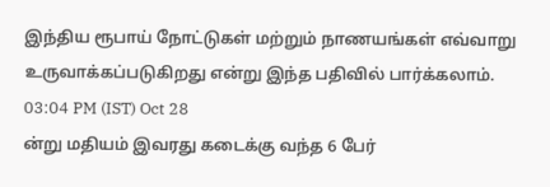இந்திய ரூபாய் நோட்டுகள் மற்றும் நாணயங்கள் எவ்வாறு உருவாக்கப்படுகிறது என்று இந்த பதிவில் பார்க்கலாம்.
03:04 PM (IST) Oct 28
ன்று மதியம் இவரது கடைக்கு வந்த 6 பேர்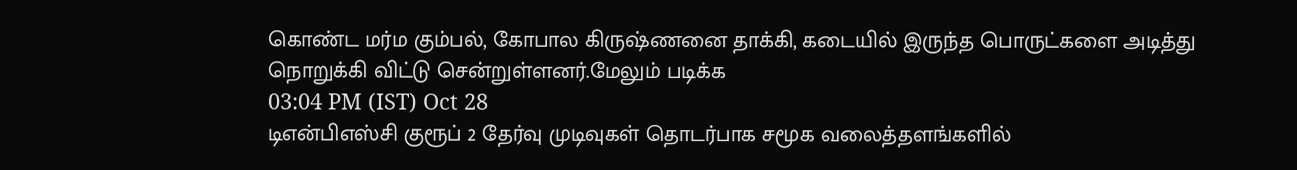கொண்ட மர்ம கும்பல், கோபால கிருஷ்ணனை தாக்கி, கடையில் இருந்த பொருட்களை அடித்து நொறுக்கி விட்டு சென்றுள்ளனர்.மேலும் படிக்க
03:04 PM (IST) Oct 28
டிஎன்பிஎஸ்சி குரூப் 2 தேர்வு முடிவுகள் தொடர்பாக சமூக வலைத்தளங்களில்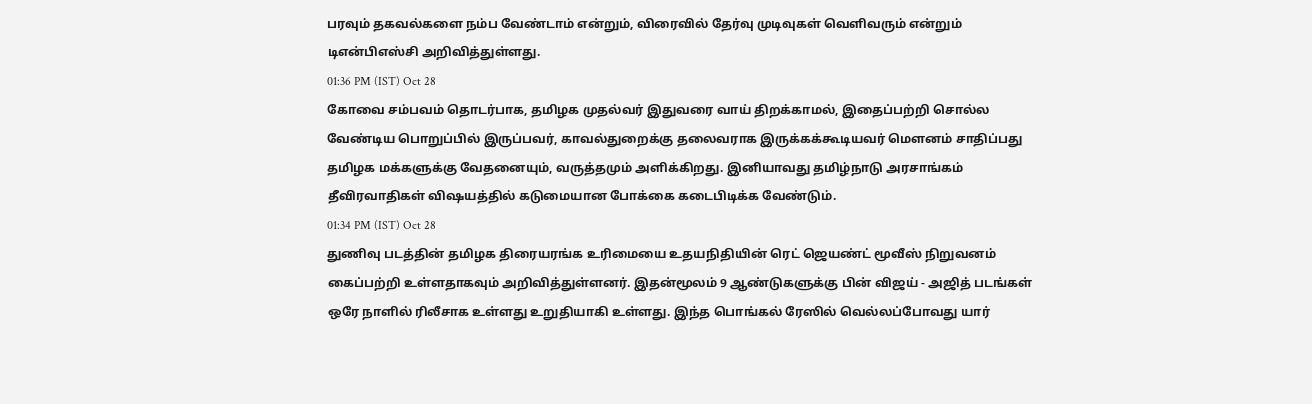பரவும் தகவல்களை நம்ப வேண்டாம் என்றும், விரைவில் தேர்வு முடிவுகள் வெளிவரும் என்றும் டிஎன்பிஎஸ்சி அறிவித்துள்ளது.
01:36 PM (IST) Oct 28
கோவை சம்பவம் தொடர்பாக, தமிழக முதல்வர் இதுவரை வாய் திறக்காமல், இதைப்பற்றி சொல்ல வேண்டிய பொறுப்பில் இருப்பவர், காவல்துறைக்கு தலைவராக இருக்கக்கூடியவர் மௌனம் சாதிப்பது தமிழக மக்களுக்கு வேதனையும், வருத்தமும் அளிக்கிறது. இனியாவது தமிழ்நாடு அரசாங்கம் தீவிரவாதிகள் விஷயத்தில் கடுமையான போக்கை கடைபிடிக்க வேண்டும்.
01:34 PM (IST) Oct 28
துணிவு படத்தின் தமிழக திரையரங்க உரிமையை உதயநிதியின் ரெட் ஜெயண்ட் மூவீஸ் நிறுவனம் கைப்பற்றி உள்ளதாகவும் அறிவித்துள்ளனர். இதன்மூலம் 9 ஆண்டுகளுக்கு பின் விஜய் - அஜித் படங்கள் ஒரே நாளில் ரிலீசாக உள்ளது உறுதியாகி உள்ளது. இந்த பொங்கல் ரேஸில் வெல்லப்போவது யார்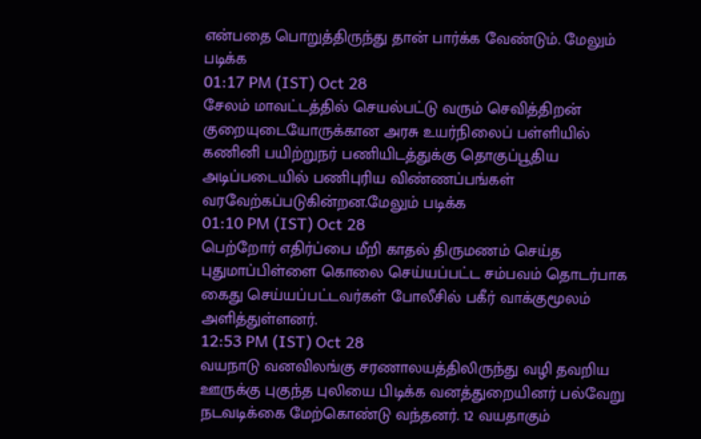என்பதை பொறுத்திருந்து தான் பார்க்க வேண்டும். மேலும் படிக்க
01:17 PM (IST) Oct 28
சேலம் மாவட்டத்தில் செயல்பட்டு வரும் செவித்திறன் குறையுடையோருக்கான அரசு உயர்நிலைப் பள்ளியில் கணினி பயிற்றுநர் பணியிடத்துக்கு தொகுப்பூதிய அடிப்படையில் பணிபுரிய விண்ணப்பங்கள் வரவேற்கப்படுகின்றன.மேலும் படிக்க
01:10 PM (IST) Oct 28
பெற்றோர் எதிர்ப்பை மீறி காதல் திருமணம் செய்த புதுமாப்பிள்ளை கொலை செய்யப்பட்ட சம்பவம் தொடர்பாக கைது செய்யப்பட்டவர்கள் போலீசில் பகீர் வாக்குமூலம் அளித்துள்ளனர்.
12:53 PM (IST) Oct 28
வயநாடு வனவிலங்கு சரணாலயத்திலிருந்து வழி தவறிய ஊருக்கு புகுந்த புலியை பிடிக்க வனத்துறையினர் பல்வேறு நடவடிக்கை மேற்கொண்டு வந்தனர். 12 வயதாகும்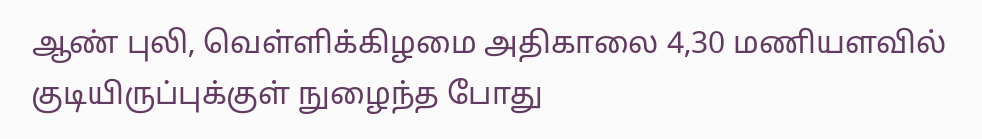ஆண் புலி, வெள்ளிக்கிழமை அதிகாலை 4,30 மணியளவில் குடியிருப்புக்குள் நுழைந்த போது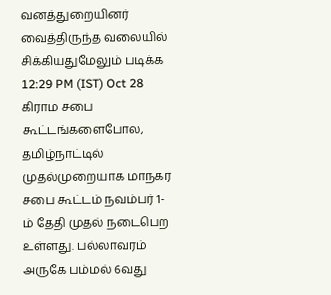வனத்துறையினர் வைத்திருந்த வலையில் சிக்கியதுமேலும் படிக்க
12:29 PM (IST) Oct 28
கிராம சபை கூட்டங்களைபோல, தமிழ்நாட்டில் முதல்முறையாக மாநகர சபை கூட்டம் நவம்பர் 1-ம் தேதி முதல் நடைபெற உள்ளது. பல்லாவரம் அருகே பம்மல் 6வது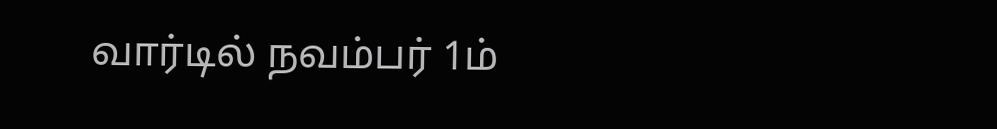வார்டில் நவம்பர் 1ம்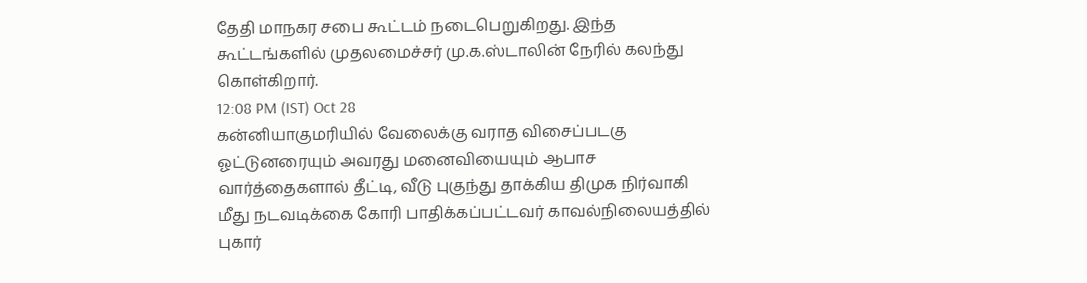தேதி மாநகர சபை கூட்டம் நடைபெறுகிறது. இந்த கூட்டங்களில் முதலமைச்சர் மு.க.ஸ்டாலின் நேரில் கலந்து கொள்கிறார்.
12:08 PM (IST) Oct 28
கன்னியாகுமரியில் வேலைக்கு வராத விசைப்படகு ஓட்டுனரையும் அவரது மனைவியையும் ஆபாச வார்த்தைகளால் தீட்டி, வீடு புகுந்து தாக்கிய திமுக நிர்வாகி மீது நடவடிக்கை கோரி பாதிக்கப்பட்டவர் காவல்நிலையத்தில் புகார்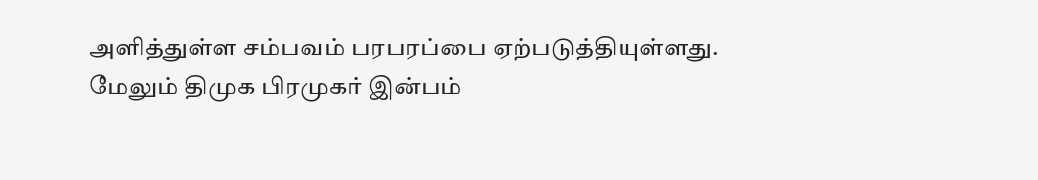அளித்துள்ள சம்பவம் பரபரப்பை ஏற்படுத்தியுள்ளது. மேலும் திமுக பிரமுகர் இன்பம்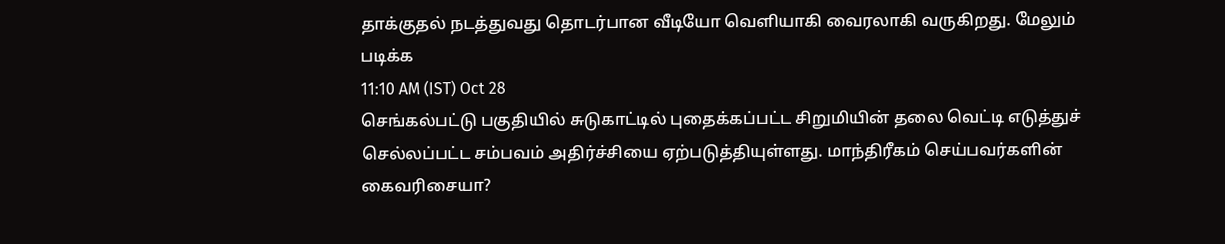தாக்குதல் நடத்துவது தொடர்பான வீடியோ வெளியாகி வைரலாகி வருகிறது. மேலும் படிக்க
11:10 AM (IST) Oct 28
செங்கல்பட்டு பகுதியில் சுடுகாட்டில் புதைக்கப்பட்ட சிறுமியின் தலை வெட்டி எடுத்துச் செல்லப்பட்ட சம்பவம் அதிர்ச்சியை ஏற்படுத்தியுள்ளது. மாந்திரீகம் செய்பவர்களின் கைவரிசையா?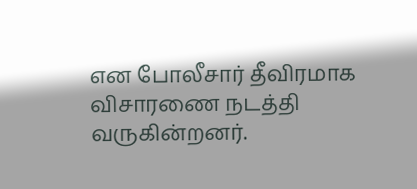என போலீசார் தீவிரமாக விசாரணை நடத்தி வருகின்றனர்.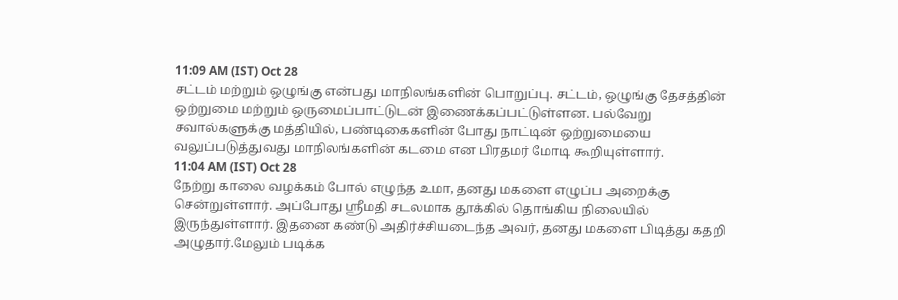11:09 AM (IST) Oct 28
சட்டம் மற்றும் ஒழுங்கு என்பது மாநிலங்களின் பொறுப்பு. சட்டம், ஒழுங்கு தேசத்தின் ஒற்றுமை மற்றும் ஒருமைப்பாட்டுடன் இணைக்கப்பட்டுள்ளன. பல்வேறு சவால்களுக்கு மத்தியில், பண்டிகைகளின் போது நாட்டின் ஒற்றுமையை வலுப்படுத்துவது மாநிலங்களின் கடமை என பிரதமர் மோடி கூறியுள்ளார்.
11:04 AM (IST) Oct 28
நேற்று காலை வழக்கம் போல் எழுந்த உமா, தனது மகளை எழுப்ப அறைக்கு சென்றுள்ளார். அப்போது ஸ்ரீமதி சடலமாக தூக்கில் தொங்கிய நிலையில் இருந்துள்ளார். இதனை கண்டு அதிர்ச்சியடைந்த அவர், தனது மகளை பிடித்து கதறி அழுதார்.மேலும் படிக்க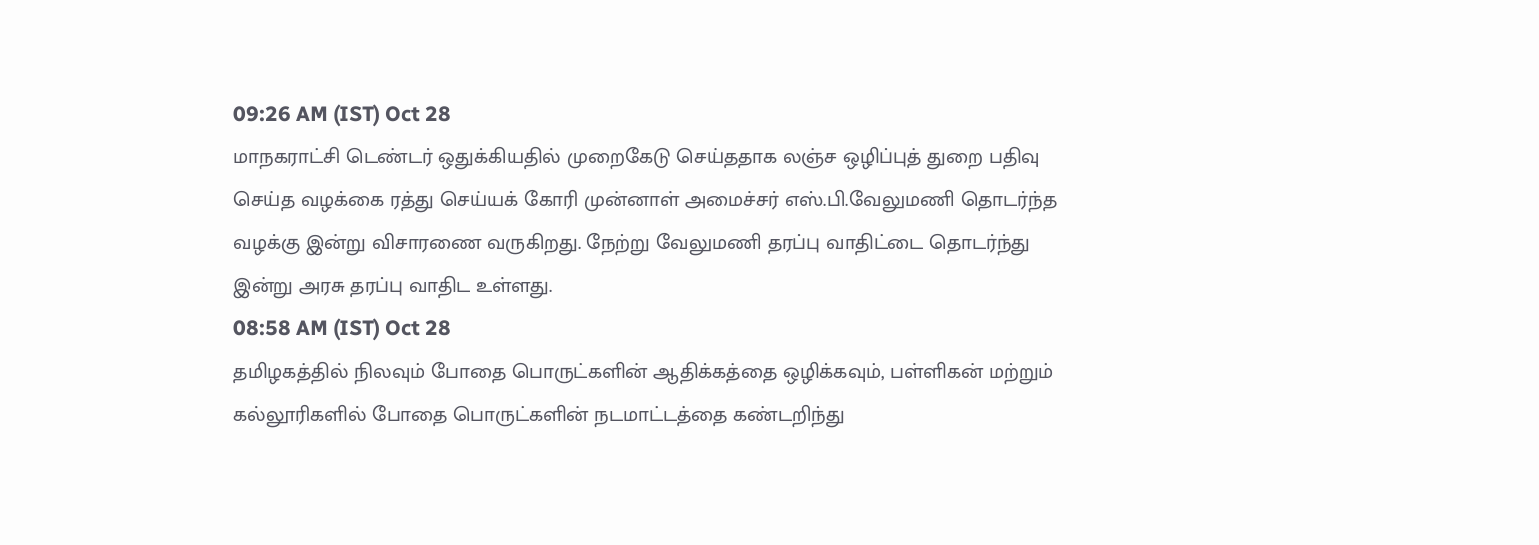09:26 AM (IST) Oct 28
மாநகராட்சி டெண்டர் ஒதுக்கியதில் முறைகேடு செய்ததாக லஞ்ச ஒழிப்புத் துறை பதிவு செய்த வழக்கை ரத்து செய்யக் கோரி முன்னாள் அமைச்சர் எஸ்.பி.வேலுமணி தொடர்ந்த வழக்கு இன்று விசாரணை வருகிறது. நேற்று வேலுமணி தரப்பு வாதிட்டை தொடர்ந்து இன்று அரசு தரப்பு வாதிட உள்ளது.
08:58 AM (IST) Oct 28
தமிழகத்தில் நிலவும் போதை பொருட்களின் ஆதிக்கத்தை ஒழிக்கவும், பள்ளிகன் மற்றும் கல்லூரிகளில் போதை பொருட்களின் நடமாட்டத்தை கண்டறிந்து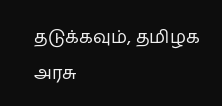தடுக்கவும், தமிழக அரசு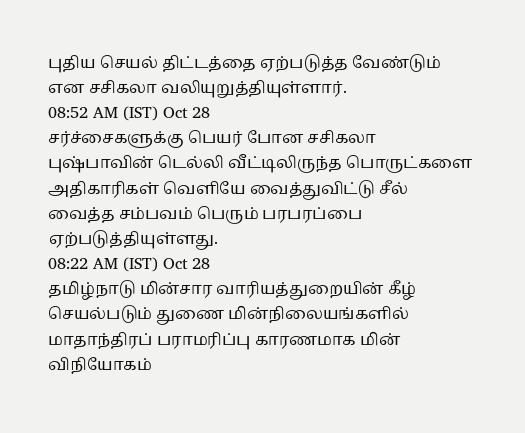புதிய செயல் திட்டத்தை ஏற்படுத்த வேண்டும் என சசிகலா வலியுறுத்தியுள்ளார்.
08:52 AM (IST) Oct 28
சர்ச்சைகளுக்கு பெயர் போன சசிகலா புஷ்பாவின் டெல்லி வீட்டிலிருந்த பொருட்களை அதிகாரிகள் வெளியே வைத்துவிட்டு சீல் வைத்த சம்பவம் பெரும் பரபரப்பை ஏற்படுத்தியுள்ளது.
08:22 AM (IST) Oct 28
தமிழ்நாடு மின்சார வாரியத்துறையின் கீழ் செயல்படும் துணை மின்நிலையங்களில் மாதாந்திரப் பராமரிப்பு காரணமாக மின் விநியோகம்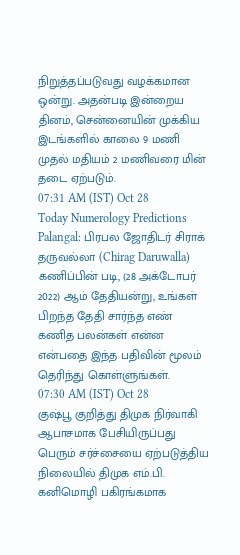நிறுத்தப்படுவது வழக்கமான ஒன்று. அதன்படி இன்றைய தினம், சென்னையின் முக்கிய இடங்களில் காலை 9 மணி முதல் மதியம் 2 மணிவரை மின் தடை ஏற்படும்.
07:31 AM (IST) Oct 28
Today Numerology Predictions Palangal: பிரபல ஜோதிடர் சிராக் தருவல்லா (Chirag Daruwalla) கணிப்பின் படி, (28 அக்டோபர் 2022) ஆம் தேதியன்று, உங்கள் பிறந்த தேதி சார்ந்த எண் கணித பலன்கள் என்ன என்பதை இந்த பதிவின் மூலம் தெரிந்து கொள்ளுங்கள்.
07:30 AM (IST) Oct 28
குஷ்பூ குறித்து திமுக நிர்வாகி ஆபாசமாக பேசியிருப்பது பெரும் சர்ச்சையை ஏற்படுத்திய நிலையில் திமுக எம்.பி. கனிமொழி பகிரங்கமாக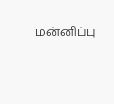மன்னிப்பு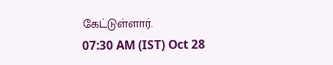கேட்டுள்ளார்.
07:30 AM (IST) Oct 28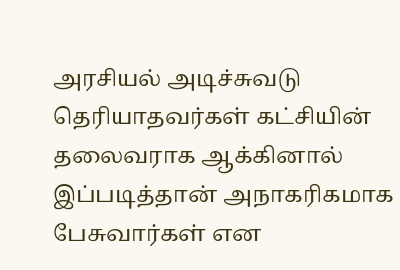அரசியல் அடிச்சுவடு தெரியாதவர்கள் கட்சியின் தலைவராக ஆக்கினால் இப்படித்தான் அநாகரிகமாக பேசுவார்கள் என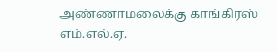அண்ணாமலைக்கு காங்கிரஸ் எம்.எல்.ஏ.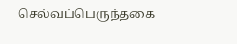செல்வப்பெருந்தகை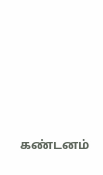கண்டனம்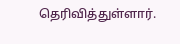தெரிவித்துள்ளார்.